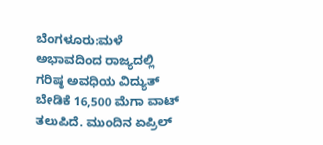ಬೆಂಗಳೂರು:ಮಳೆ ಅಭಾವದಿಂದ ರಾಜ್ಯದಲ್ಲಿ ಗರಿಷ್ಠ ಅವಧಿಯ ವಿದ್ಯುತ್ ಬೇಡಿಕೆ 16,500 ಮೆಗಾ ವಾಟ್ ತಲುಪಿದೆ. ಮುಂದಿನ ಏಪ್ರಿಲ್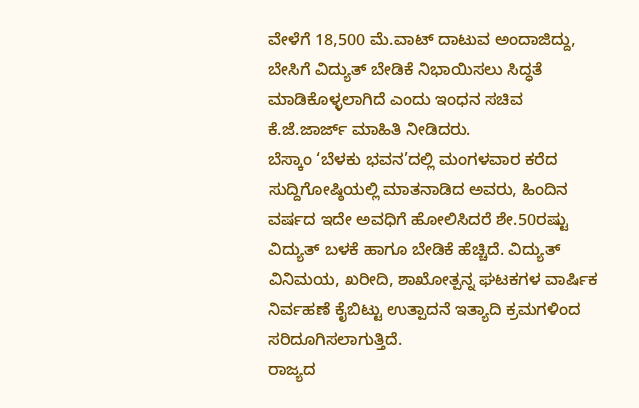ವೇಳೆಗೆ 18,500 ಮೆ.ವಾಟ್ ದಾಟುವ ಅಂದಾಜಿದ್ದು, ಬೇಸಿಗೆ ವಿದ್ಯುತ್ ಬೇಡಿಕೆ ನಿಭಾಯಿಸಲು ಸಿದ್ಧತೆ ಮಾಡಿಕೊಳ್ಳಲಾಗಿದೆ ಎಂದು ಇಂಧನ ಸಚಿವ ಕೆ.ಜೆ.ಜಾರ್ಜ್ ಮಾಹಿತಿ ನೀಡಿದರು.
ಬೆಸ್ಕಾಂ ‘ಬೆಳಕು ಭವನ’ದಲ್ಲಿ ಮಂಗಳವಾರ ಕರೆದ ಸುದ್ದಿಗೋಷ್ಠಿಯಲ್ಲಿ ಮಾತನಾಡಿದ ಅವರು, ಹಿಂದಿನ ವರ್ಷದ ಇದೇ ಅವಧಿಗೆ ಹೋಲಿಸಿದರೆ ಶೇ.50ರಷ್ಟು ವಿದ್ಯುತ್ ಬಳಕೆ ಹಾಗೂ ಬೇಡಿಕೆ ಹೆಚ್ಚಿದೆ. ವಿದ್ಯುತ್ ವಿನಿಮಯ, ಖರೀದಿ, ಶಾಖೋತ್ಪನ್ನ ಘಟಕಗಳ ವಾರ್ಷಿಕ ನಿರ್ವಹಣೆ ಕೈಬಿಟ್ಟು ಉತ್ಪಾದನೆ ಇತ್ಯಾದಿ ಕ್ರಮಗಳಿಂದ ಸರಿದೂಗಿಸಲಾಗುತ್ತಿದೆ.
ರಾಜ್ಯದ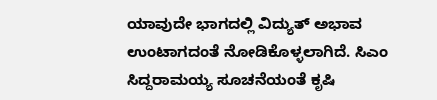ಯಾವುದೇ ಭಾಗದಲ್ಲಿ ವಿದ್ಯುತ್ ಅಭಾವ ಉಂಟಾಗದಂತೆ ನೋಡಿಕೊಳ್ಳಲಾಗಿದೆ. ಸಿಎಂ ಸಿದ್ದರಾಮಯ್ಯ ಸೂಚನೆಯಂತೆ ಕೃಷಿ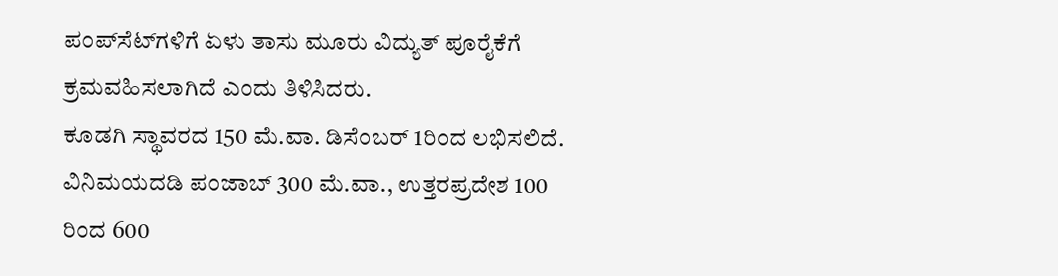ಪಂಪ್‌ಸೆಟ್‌ಗಳಿಗೆ ಏಳು ತಾಸು ಮೂರು ವಿದ್ಯುತ್ ಪೂರೈಕೆಗೆ ಕ್ರಮವಹಿಸಲಾಗಿದೆ ಎಂದು ತಿಳಿಸಿದರು.
ಕೂಡಗಿ ಸ್ಥಾವರದ 150 ಮೆ.ವಾ. ಡಿಸೆಂಬರ್ 1ರಿಂದ ಲಭಿಸಲಿದೆ. ವಿನಿಮಯದಡಿ ಪಂಜಾಬ್ 300 ಮೆ.ವಾ., ಉತ್ತರಪ್ರದೇಶ 100 ರಿಂದ 600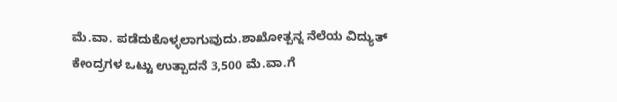ಮೆ.ವಾ. ಪಡೆದುಕೊಳ್ಳಲಾಗುವುದು.ಶಾಖೋತ್ಪನ್ನ ನೆಲೆಯ ವಿದ್ಯುತ್ ಕೇಂದ್ರಗಳ ಒಟ್ಟು ಉತ್ಪಾದನೆ 3,500 ಮೆ.ವಾ.ಗೆ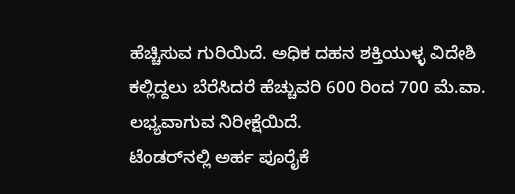ಹೆಚ್ಚಿಸುವ ಗುರಿಯಿದೆ. ಅಧಿಕ ದಹನ ಶಕ್ತಿಯುಳ್ಳ ವಿದೇಶಿ ಕಲ್ಲಿದ್ದಲು ಬೆರೆಸಿದರೆ ಹೆಚ್ಚುವರಿ 600 ರಿಂದ 700 ಮೆ.ವಾ. ಲಭ್ಯವಾಗುವ ನಿರೀಕ್ಷೆಯಿದೆ.
ಟೆಂಡರ್‌ನಲ್ಲಿ ಅರ್ಹ ಪೂರೈಕೆ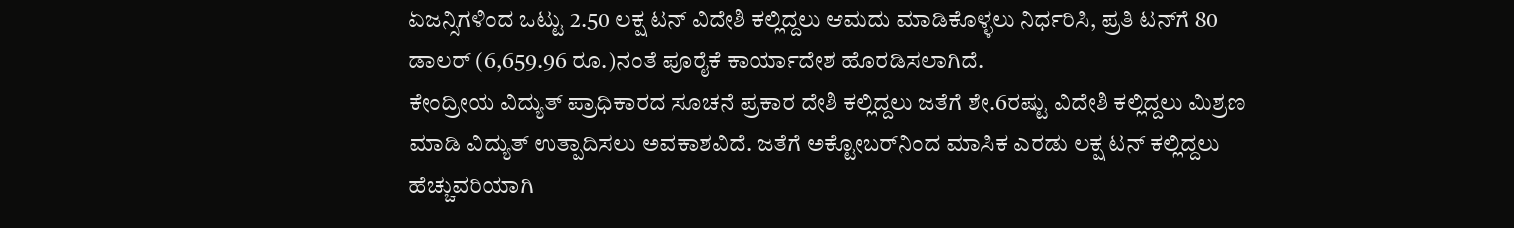ಏಜನ್ಸಿಗಳಿಂದ ಒಟ್ಟು 2.50 ಲಕ್ಷ ಟನ್ ವಿದೇಶಿ ಕಲ್ಲಿದ್ದಲು ಆಮದು ಮಾಡಿಕೊಳ್ಳಲು ನಿರ್ಧರಿಸಿ, ಪ್ರತಿ ಟನ್‌ಗೆ 80 ಡಾಲರ್ (6,659.96 ರೂ.)ನಂತೆ ಪೂರೈಕೆ ಕಾರ್ಯಾದೇಶ ಹೊರಡಿಸಲಾಗಿದೆ.
ಕೇಂದ್ರೀಯ ವಿದ್ಯುತ್ ಪ್ರಾಧಿಕಾರದ ಸೂಚನೆ ಪ್ರಕಾರ ದೇಶಿ ಕಲ್ಲಿದ್ದಲು ಜತೆಗೆ ಶೇ.6ರಷ್ಟು ವಿದೇಶಿ ಕಲ್ಲಿದ್ದಲು ಮಿಶ್ರಣ ಮಾಡಿ ವಿದ್ಯುತ್ ಉತ್ಪಾದಿಸಲು ಅವಕಾಶವಿದೆ. ಜತೆಗೆ ಅಕ್ಟೋಬರ್‌ನಿಂದ ಮಾಸಿಕ ಎರಡು ಲಕ್ಷ ಟನ್ ಕಲ್ಲಿದ್ದಲು ಹೆಚ್ಚುವರಿಯಾಗಿ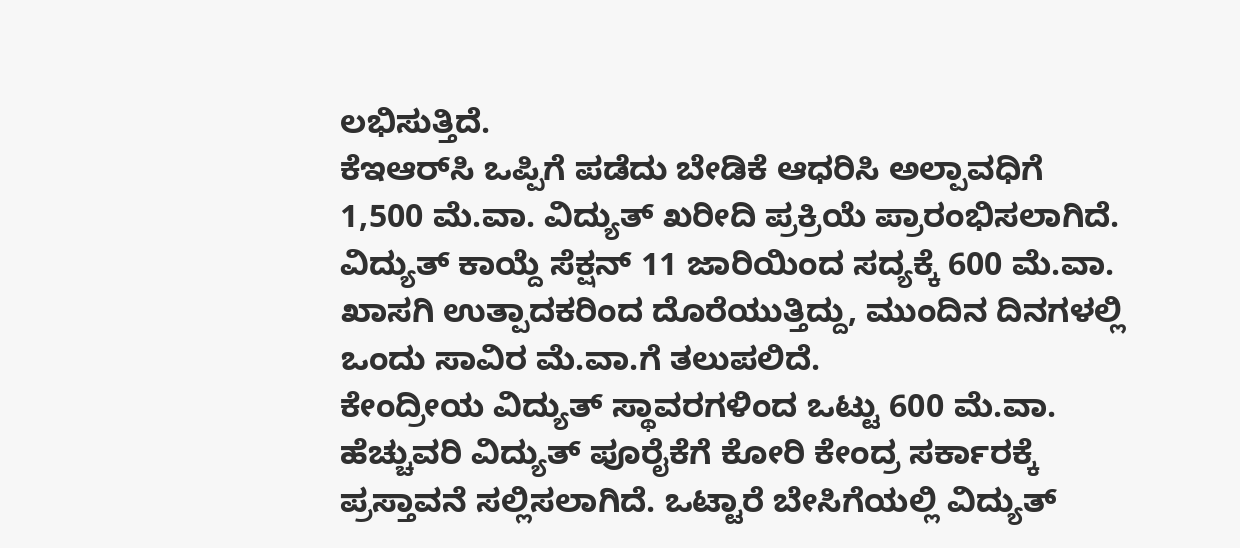ಲಭಿಸುತ್ತಿದೆ.
ಕೆಇಆರ್‌ಸಿ ಒಪ್ಪಿಗೆ ಪಡೆದು ಬೇಡಿಕೆ ಆಧರಿಸಿ ಅಲ್ಪಾವಧಿಗೆ 1,500 ಮೆ.ವಾ. ವಿದ್ಯುತ್ ಖರೀದಿ ಪ್ರಕ್ರಿಯೆ ಪ್ರಾರಂಭಿಸಲಾಗಿದೆ. ವಿದ್ಯುತ್ ಕಾಯ್ದೆ ಸೆಕ್ಷನ್ 11 ಜಾರಿಯಿಂದ ಸದ್ಯಕ್ಕೆ 600 ಮೆ.ವಾ. ಖಾಸಗಿ ಉತ್ಪಾದಕರಿಂದ ದೊರೆಯುತ್ತಿದ್ದು, ಮುಂದಿನ ದಿನಗಳಲ್ಲಿ ಒಂದು ಸಾವಿರ ಮೆ.ವಾ.ಗೆ ತಲುಪಲಿದೆ.
ಕೇಂದ್ರೀಯ ವಿದ್ಯುತ್ ಸ್ಥಾವರಗಳಿಂದ ಒಟ್ಟು 600 ಮೆ.ವಾ. ಹೆಚ್ಚುವರಿ ವಿದ್ಯುತ್ ಪೂರೈಕೆಗೆ ಕೋರಿ ಕೇಂದ್ರ ಸರ್ಕಾರಕ್ಕೆ ಪ್ರಸ್ತಾವನೆ ಸಲ್ಲಿಸಲಾಗಿದೆ. ಒಟ್ಟಾರೆ ಬೇಸಿಗೆಯಲ್ಲಿ ವಿದ್ಯುತ್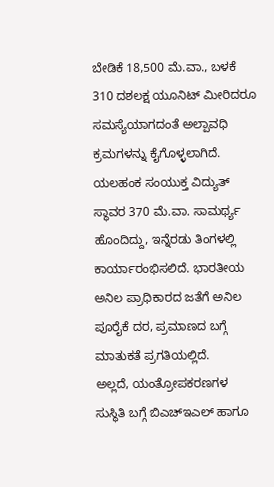ಬೇಡಿಕೆ 18,500 ಮೆ.ವಾ., ಬಳಕೆ 310 ದಶಲಕ್ಷ ಯೂನಿಟ್ ಮೀರಿದರೂ ಸಮಸ್ಯೆಯಾಗದಂತೆ ಅಲ್ಪಾವಧಿ ಕ್ರಮಗಳನ್ನು ಕೈಗೊಳ್ಳಲಾಗಿದೆ.
ಯಲಹಂಕ ಸಂಯುಕ್ತ ವಿದ್ಯುತ್ ಸ್ಥಾವರ 370 ಮೆ.ವಾ. ಸಾಮರ್ಥ್ಯ ಹೊಂದಿದ್ದು, ಇನ್ನೆರಡು ತಿಂಗಳಲ್ಲಿ ಕಾರ್ಯಾರಂಭಿಸಲಿದೆ. ಭಾರತೀಯ ಅನಿಲ ಪ್ರಾಧಿಕಾರದ ಜತೆಗೆ ಅನಿಲ ಪೂರೈಕೆ ದರ, ಪ್ರಮಾಣದ ಬಗ್ಗೆ ಮಾತುಕತೆ ಪ್ರಗತಿಯಲ್ಲಿದೆ.
ಅಲ್ಲದೆ, ಯಂತ್ರೋಪಕರಣಗಳ ಸುಸ್ಥಿತಿ ಬಗ್ಗೆ ಬಿಎಚ್‌ಇಎಲ್ ಹಾಗೂ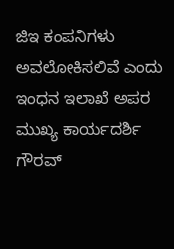ಜಿಇ ಕಂಪನಿಗಳು ಅವಲೋಕಿಸಲಿವೆ ಎಂದು ಇಂಧನ ಇಲಾಖೆ ಅಪರ ಮುಖ್ಯ ಕಾರ್ಯದರ್ಶಿ ಗೌರವ್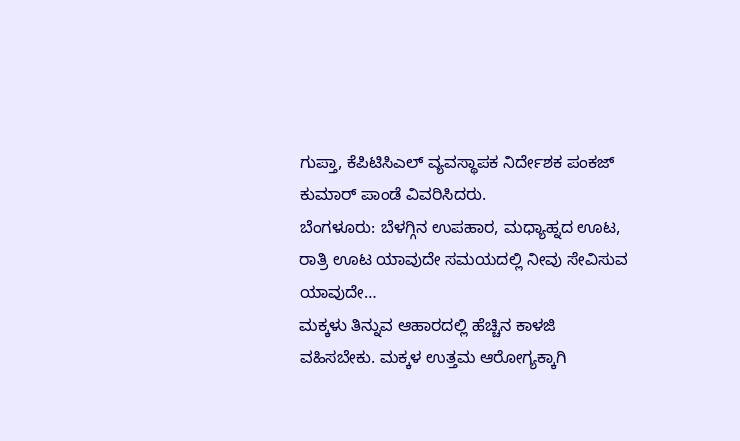ಗುಪ್ತಾ, ಕೆಪಿಟಿಸಿಎಲ್ ವ್ಯವಸ್ಥಾಪಕ ನಿರ್ದೇಶಕ ಪಂಕಜ್ ಕುಮಾರ್ ಪಾಂಡೆ ವಿವರಿಸಿದರು.
ಬೆಂಗಳೂರು: ಬೆಳಗ್ಗಿನ ಉಪಹಾರ, ಮಧ್ಯಾಹ್ನದ ಊಟ, ರಾತ್ರಿ ಊಟ ಯಾವುದೇ ಸಮಯದಲ್ಲಿ ನೀವು ಸೇವಿಸುವ ಯಾವುದೇ…
ಮಕ್ಕಳು ತಿನ್ನುವ ಆಹಾರದಲ್ಲಿ ಹೆಚ್ಚಿನ ಕಾಳಜಿ ವಹಿಸಬೇಕು. ಮಕ್ಕಳ ಉತ್ತಮ ಆರೋಗ್ಯಕ್ಕಾಗಿ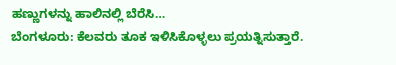ಹಣ್ಣುಗಳನ್ನು ಹಾಲಿನಲ್ಲಿ ಬೆರೆಸಿ…
ಬೆಂಗಳೂರು: ಕೆಲವರು ತೂಕ ಇಳಿಸಿಕೊಳ್ಳಲು ಪ್ರಯತ್ನಿಸುತ್ತಾರೆ.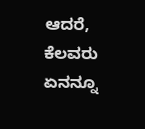ಆದರೆ, ಕೆಲವರು ಏನನ್ನೂ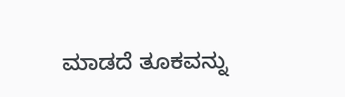ಮಾಡದೆ ತೂಕವನ್ನು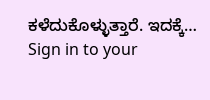ಕಳೆದುಕೊಳ್ಳುತ್ತಾರೆ. ಇದಕ್ಕೆ…
Sign in to your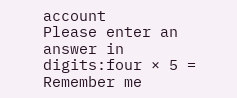account
Please enter an answer in digits:four × 5 =
Remember me